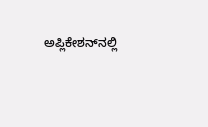ಅಪ್ಲಿಕೇಶನ್‌ನಲ್ಲಿ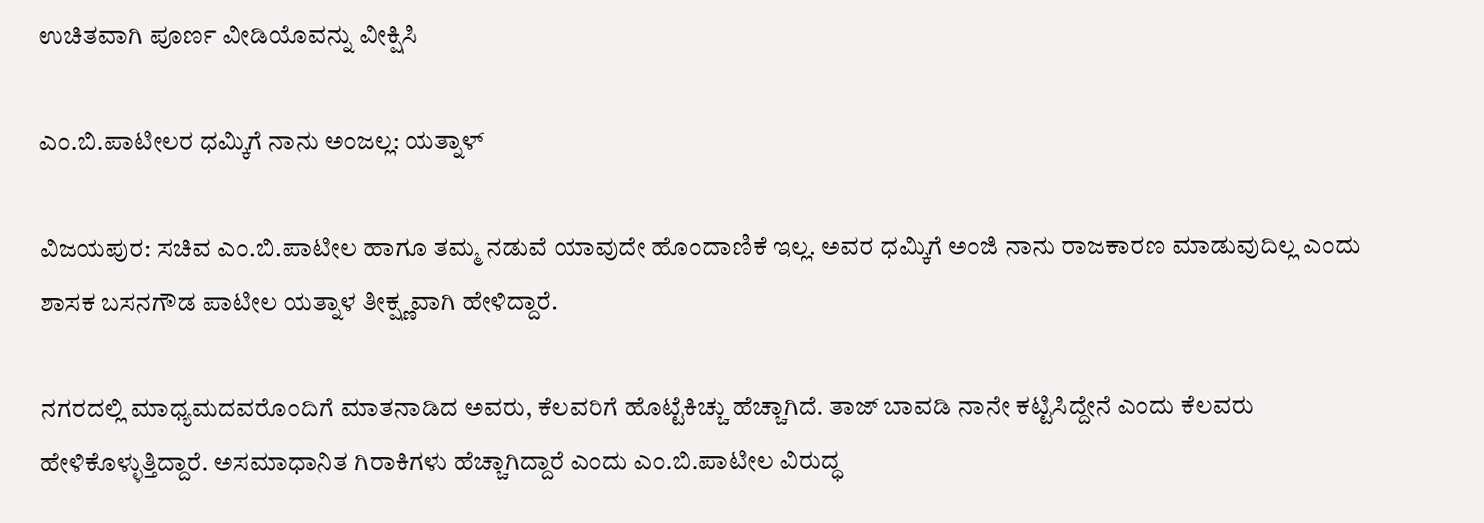ಉಚಿತವಾಗಿ ಪೂರ್ಣ ವೀಡಿಯೊವನ್ನು ವೀಕ್ಷಿಸಿ

ಎಂ.ಬಿ.ಪಾಟೀಲರ ಧಮ್ಕಿಗೆ ನಾನು ಅಂಜಲ್ಲ: ಯತ್ನಾಳ್

ವಿಜಯಪುರ: ಸಚಿವ ಎಂ.ಬಿ.ಪಾಟೀಲ ಹಾಗೂ ತಮ್ಮ ನಡುವೆ ಯಾವುದೇ ಹೊಂದಾಣಿಕೆ ಇಲ್ಲ. ಅವರ ಧಮ್ಕಿಗೆ ಅಂಜಿ ನಾನು ರಾಜಕಾರಣ ಮಾಡುವುದಿಲ್ಲ ಎಂದು ಶಾಸಕ ಬಸನಗೌಡ ಪಾಟೀಲ ಯತ್ನಾಳ ತೀಕ್ಷ್ಣವಾಗಿ ಹೇಳಿದ್ದಾರೆ.

ನಗರದಲ್ಲಿ ಮಾಧ್ಯಮದವರೊಂದಿಗೆ ಮಾತನಾಡಿದ ಅವರು, ಕೆಲವರಿಗೆ ಹೊಟ್ಟೆಕಿಚ್ಚು ಹೆಚ್ಚಾಗಿದೆ. ತಾಜ್ ಬಾವಡಿ ನಾನೇ ಕಟ್ಟಿಸಿದ್ದೇನೆ ಎಂದು ಕೆಲವರು ಹೇಳಿಕೊಳ್ಳುತ್ತಿದ್ದಾರೆ. ಅಸಮಾಧಾನಿತ ಗಿರಾಕಿಗಳು ಹೆಚ್ಚಾಗಿದ್ದಾರೆ ಎಂದು ಎಂ.ಬಿ.ಪಾಟೀಲ ವಿರುದ್ಧ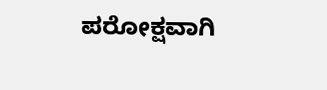ಪರೋಕ್ಷವಾಗಿ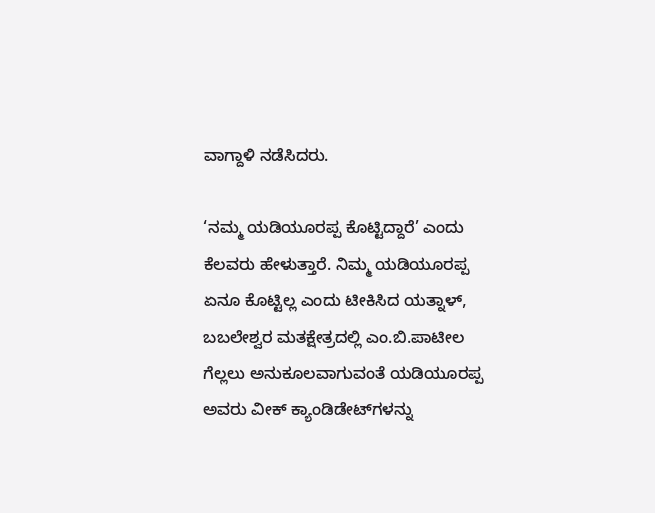ವಾಗ್ದಾಳಿ ನಡೆಸಿದರು.

‘ನಮ್ಮ ಯಡಿಯೂರಪ್ಪ ಕೊಟ್ಟಿದ್ದಾರೆ’ ಎಂದು ಕೆಲವರು ಹೇಳುತ್ತಾರೆ. ನಿಮ್ಮ ಯಡಿಯೂರಪ್ಪ ಏನೂ ಕೊಟ್ಟಿಲ್ಲ ಎಂದು ಟೀಕಿಸಿದ ಯತ್ನಾಳ್, ಬಬಲೇಶ್ವರ ಮತಕ್ಷೇತ್ರದಲ್ಲಿ ಎಂ.ಬಿ.ಪಾಟೀಲ ಗೆಲ್ಲಲು ಅನುಕೂಲವಾಗುವಂತೆ ಯಡಿಯೂರಪ್ಪ ಅವರು ವೀಕ್ ಕ್ಯಾಂಡಿಡೇಟ್‌ಗಳನ್ನು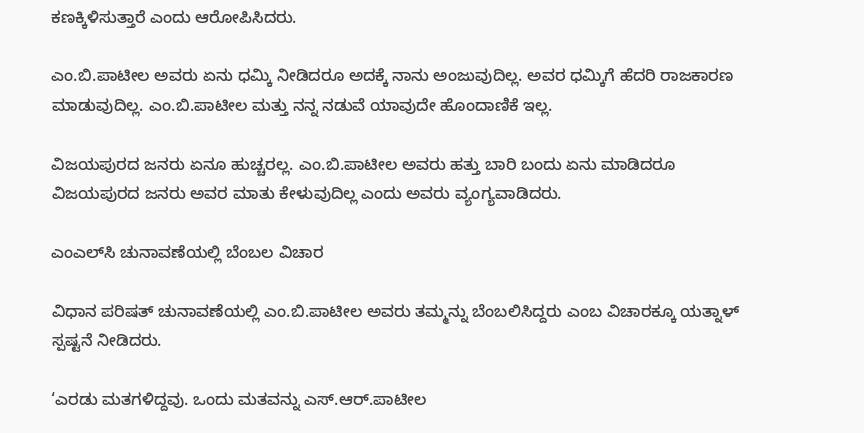ಕಣಕ್ಕಿಳಿಸುತ್ತಾರೆ ಎಂದು ಆರೋಪಿಸಿದರು.

ಎಂ.ಬಿ.ಪಾಟೀಲ ಅವರು ಏನು ಧಮ್ಕಿ ನೀಡಿದರೂ ಅದಕ್ಕೆ ನಾನು ಅಂಜುವುದಿಲ್ಲ. ಅವರ ಧಮ್ಕಿಗೆ ಹೆದರಿ ರಾಜಕಾರಣ ಮಾಡುವುದಿಲ್ಲ. ಎಂ.ಬಿ.ಪಾಟೀಲ ಮತ್ತು ನನ್ನ ನಡುವೆ ಯಾವುದೇ ಹೊಂದಾಣಿಕೆ ಇಲ್ಲ.

ವಿಜಯಪುರದ ಜನರು ಏನೂ ಹುಚ್ಚರಲ್ಲ. ಎಂ.ಬಿ.ಪಾಟೀಲ ಅವರು ಹತ್ತು ಬಾರಿ ಬಂದು ಏನು ಮಾಡಿದರೂ ವಿಜಯಪುರದ ಜನರು ಅವರ ಮಾತು ಕೇಳುವುದಿಲ್ಲ ಎಂದು ಅವರು ವ್ಯಂಗ್ಯವಾಡಿದರು.

ಎಂಎಲ್‌ಸಿ ಚುನಾವಣೆಯಲ್ಲಿ ಬೆಂಬಲ ವಿಚಾರ

ವಿಧಾನ ಪರಿಷತ್ ಚುನಾವಣೆಯಲ್ಲಿ ಎಂ.ಬಿ.ಪಾಟೀಲ ಅವರು ತಮ್ಮನ್ನು ಬೆಂಬಲಿಸಿದ್ದರು ಎಂಬ ವಿಚಾರಕ್ಕೂ ಯತ್ನಾಳ್ ಸ್ಪಷ್ಟನೆ ನೀಡಿದರು.

‘ಎರಡು ಮತಗಳಿದ್ದವು. ಒಂದು ಮತವನ್ನು ಎಸ್.ಆರ್.ಪಾಟೀಲ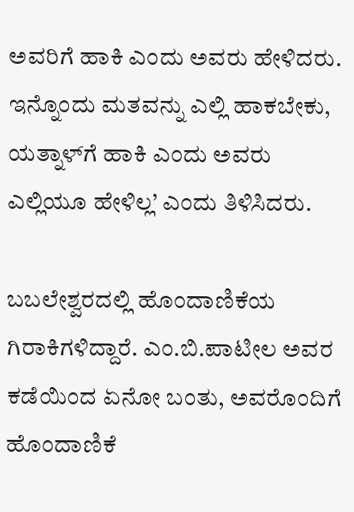ಅವರಿಗೆ ಹಾಕಿ ಎಂದು ಅವರು ಹೇಳಿದರು. ಇನ್ನೊಂದು ಮತವನ್ನು ಎಲ್ಲಿ ಹಾಕಬೇಕು, ಯತ್ನಾಳ್‌ಗೆ ಹಾಕಿ ಎಂದು ಅವರು ಎಲ್ಲಿಯೂ ಹೇಳಿಲ್ಲ’ ಎಂದು ತಿಳಿಸಿದರು.

ಬಬಲೇಶ್ವರದಲ್ಲಿ ಹೊಂದಾಣಿಕೆಯ ಗಿರಾಕಿಗಳಿದ್ದಾರೆ. ಎಂ.ಬಿ.ಪಾಟೀಲ ಅವರ ಕಡೆಯಿಂದ ಏನೋ ಬಂತು, ಅವರೊಂದಿಗೆ ಹೊಂದಾಣಿಕೆ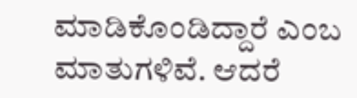ಮಾಡಿಕೊಂಡಿದ್ದಾರೆ ಎಂಬ ಮಾತುಗಳಿವೆ. ಆದರೆ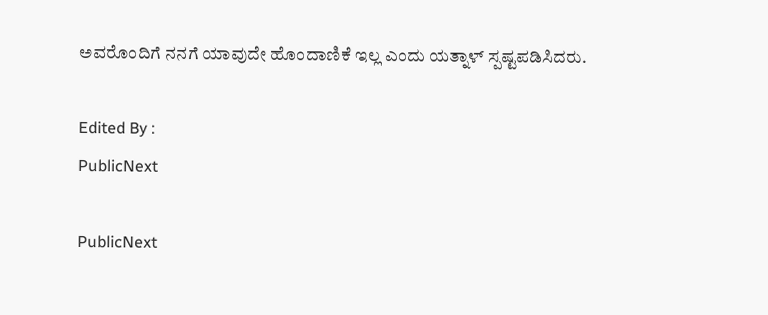ಅವರೊಂದಿಗೆ ನನಗೆ ಯಾವುದೇ ಹೊಂದಾಣಿಕೆ ಇಲ್ಲ ಎಂದು ಯತ್ನಾಳ್ ಸ್ಪಷ್ಟಪಡಿಸಿದರು.

Edited By :
PublicNext

PublicNext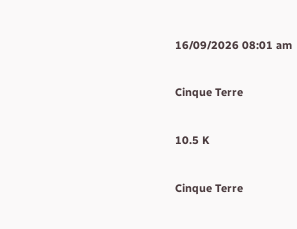16/09/2026 08:01 am

Cinque Terre

10.5 K

Cinque Terre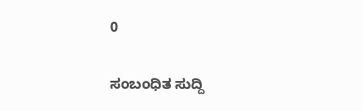0

ಸಂಬಂಧಿತ ಸುದ್ದಿ